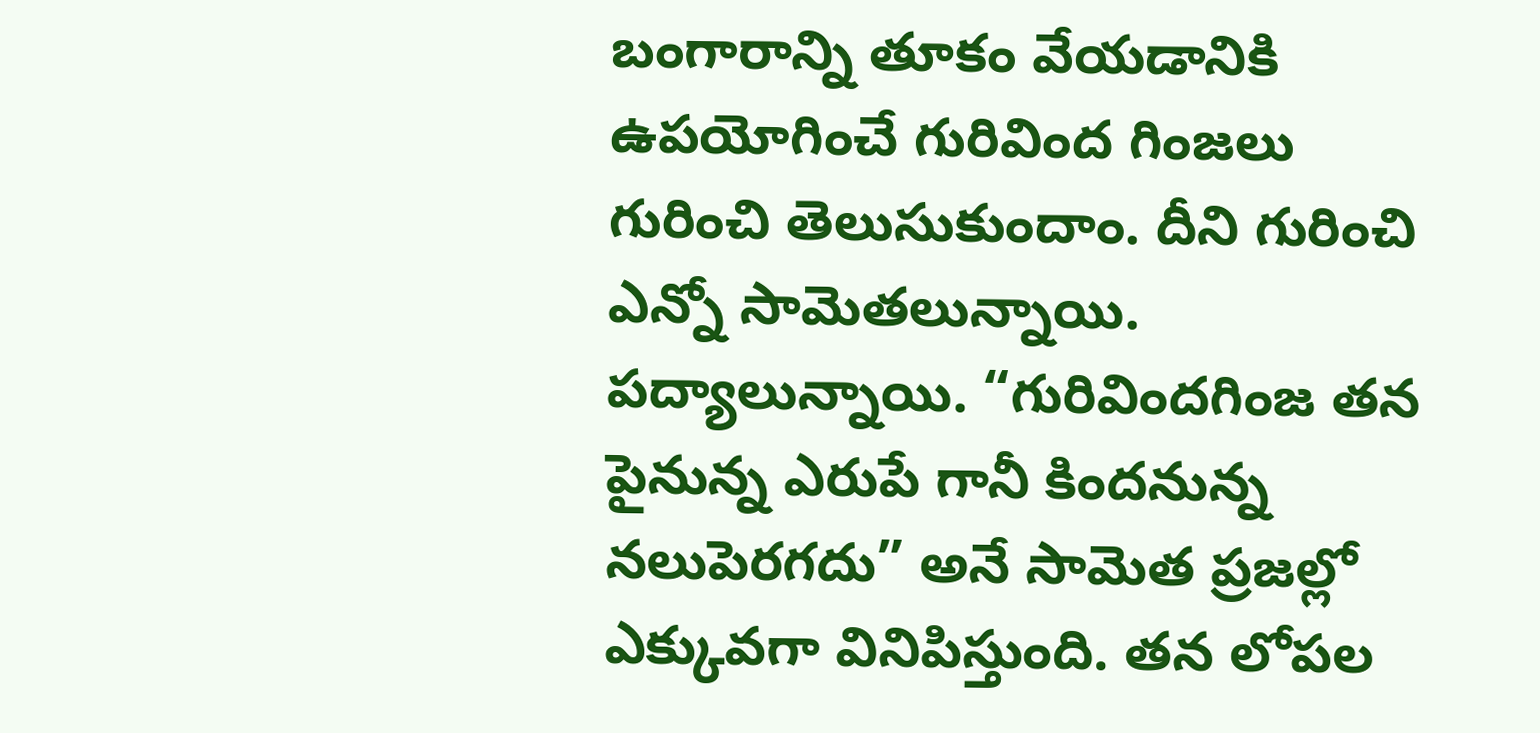బంగారాన్ని తూకం వేయడానికి ఉపయోగించే గురివింద గింజలు గురించి తెలుసుకుందాం. దీని గురించి ఎన్నో సామెతలున్నాయి. పద్యాలున్నాయి. “గురివిందగింజ తన పైనున్న ఎరుపే గానీ కిందనున్న నలుపెరగదు” అనే సామెత ప్రజల్లో ఎక్కువగా వినిపిస్తుంది. తన లోపల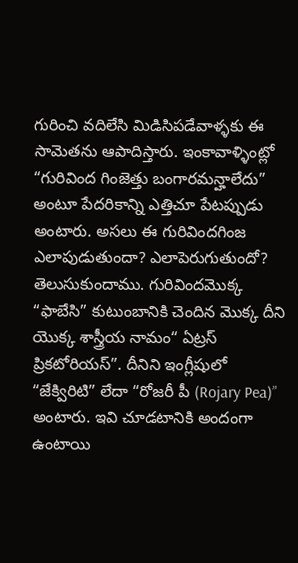గురించి వదిలేసి మిడిసిపడేవాళ్ళకు ఈ సామెతను ఆపాదిస్తారు. ఇంకావాళ్ళింట్లో “గురివింద గింజెత్తు బంగారమన్హాలేదు” అంటూ పేదరికాన్ని ఎత్తిచూ పేటప్పుడు అంటారు. అసలు ఈ గురివిందగింజ ఎలాపుడుతుందా? ఎలాపెరుగుతుందో? తెలుసుకుందాము. గురివిందమొక్క “ఫాబేసి” కుటుంబానికి చెందిన మొక్క దీని యొక్క శాస్త్రీయ నామం“ ఏట్రస్ ప్రికటోరియస్”. దీనిని ఇంగ్లీషులో “జేక్విరిటి” లేదా “రోజరీ పీ (Rojary Pea)” అంటారు. ఇవి చూడటానికి అందంగా ఉంటాయి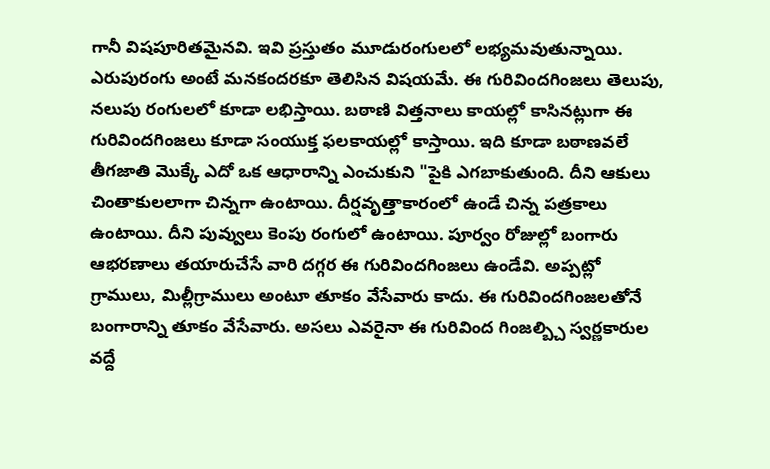గానీ విషపూరితమైనవి. ఇవి ప్రస్తుతం మూడురంగులలో లభ్యమవుతున్నాయి. ఎరుపురంగు అంటే మనకందరకూ తెలిసిన విషయమే. ఈ గురివిందగింజలు తెలుపు, నలుపు రంగులలో కూడా లభిస్తాయి. బఠాణి విత్తనాలు కాయల్లో కాసినట్లుగా ఈ గురివిందగింజలు కూడా సంయుక్త ఫలకాయల్లో కాస్తాయి. ఇది కూడా బఠాణవలే తీగజాతి మొక్కే ఎదో ఒక ఆధారాన్ని ఎంచుకుని "పైకి ఎగబాకుతుంది. దీని ఆకులు చింతాకులలాగా చిన్నగా ఉంటాయి. దీర్షవృత్తాకారంలో ఉండే చిన్న పత్రకాలు ఉంటాయి. దీని పువ్వులు కెంపు రంగులో ఉంటాయి. పూర్వం రోజుల్లో బంగారు ఆభరణాలు తయారుచేసే వారి దగ్గర ఈ గురివిందగింజలు ఉండేవి. అప్పట్లో గ్రాములు, మిల్లీగ్రాములు అంటూ తూకం వేసేవారు కాదు. ఈ గురివిందగింజలతోనే బంగారాన్ని తూకం వేసేవారు. అసలు ఎవరైనా ఈ గురివింద గింజల్బ్చి స్వర్ణకారుల వద్దే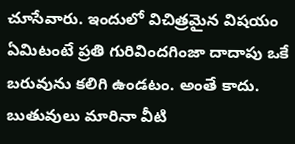చూసేవారు. ఇందులో విచిత్రమైన విషయం ఏమిటంటే ప్రతి గురివిందగింజా దాదాపు ఒకే బరువును కలిగి ఉండటం. అంతే కాదు. బుతువులు మారినా వీటి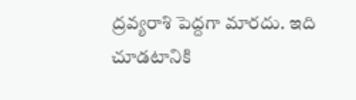ద్రవ్యరాశి పెద్దగా మారదు. ఇది చూడటానికి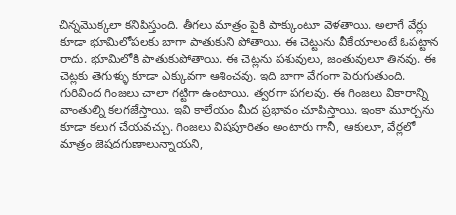చిన్నమొక్కలా కనిపిస్తుంది. తీగలు మాత్రం పైకి పాక్కుంటూ వెళతాయి. అలాగే వేర్లు కూడా భూమిలోపలకు బాగా పాతుకుని పోతాయి. ఈ చెట్టును వీకేయాలంటే ఓపట్టాన రాదు. భూమిలోకి పాతుకుపోతాయి. ఈ చెట్లను పశువులు, జంతువులూ తినవు. ఈ చెట్లకు తెగుళ్ళు కూడా ఎక్కువగా ఆశించవు. ఇది బాగా వేగంగా పెరుగుతుంది. గురివింద గింజలు చాలా గట్టిగా ఉంటాయి. త్వరగా పగలవు. ఈ గింజలు వికారాన్ని వాంతుల్ని కలగజేస్తాయి. ఇవి కాలేయం మీద ప్రభావం చూపిస్తాయి. ఇంకా మూర్చను కూడా కలుగ చేయవచ్చు. గింజలు విషపూరితం అంటారు గానీ, ఆకులూ, వేర్లలో మాత్రం జెషదగుణాలున్నాయని,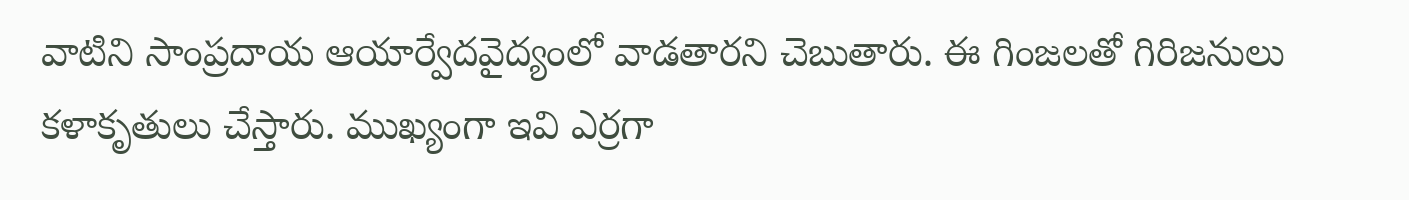వాటిని సాంప్రదాయ ఆయార్వేదవైద్యంలో వాడతారని చెబుతారు. ఈ గింజలతో గిరిజనులు కళాకృతులు చేస్తారు. ముఖ్యంగా ఇవి ఎర్రగా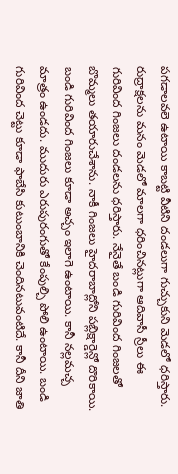పగడాలవలె ఉటాయి కాబట్టి వీటిని దండలుగా గుచ్చుకుని మెడలో ధరిస్తారు. రుద్రాక్షలను మనం మెడలో మాలగా ధరించినట్లుగా ఆదివాసీ స్రీలు ఈ గురివింద గింజలు దండలను ధరిస్తారు. నేనైతే బండి గురివింద గింజలతో బొమ్మలు తయారుచేశాను. నాకీ గింజలు హైదరాబాద్లోని పబ్లిక్షార్డెన్లో దొరికాయి. బండి గురివింద గింజలు కూడా అచ్చం ఇలాగె ఉంటాయి. కానీ నల్లమచ్చ మాత్రం ఉండదు. ముదురు ఎరుపురంగుతో కేంపుల్చి పోలి ఉంటాయి. బండి గురివింద చెట్టు కూడా ఫాబేసి కుటుంబానికి చెందినటువంటిదే. కానీ దీని జాతి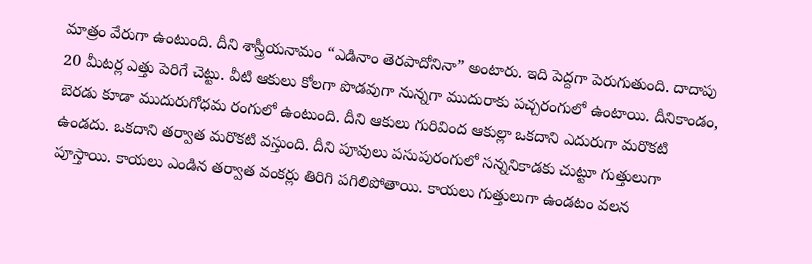మాత్రం వేరుగా ఉంటుంది. దీని శాస్త్రీయనామం “ఎడినాం తెరపాదోనినా” అంటారు. ఇది పెద్దగా పెరుగుతుంది. దాదాపు 20 మీటర్ల ఎత్తు పెరిగే చెట్టు. వీటి ఆకులు కోలగా పొడవుగా నున్నగా ముదురాకు పచ్చరంగులో ఉంటాయి. దీనికాండం, బెరడు కూడా ముదురుగోధమ రంగులో ఉంటుంది. దీని ఆకులు గురివింద ఆకుల్లా ఒకదాని ఎదురుగా మరొకటి ఉండదు. ఒకదాని తర్వాత మరొకటి వస్తుంది. దీని పూవులు పసుపురంగులో సన్ననికాడకు చుట్టూ గుత్తులుగా పూస్తాయి. కాయలు ఎండిన తర్వాత వంకర్లు తిరిగి పగిలిపోతాయి. కాయలు గుత్తులుగా ఉండటం వలన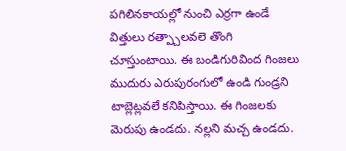పగిలినకాయల్లో నుంచి ఎర్రగా ఉండే విత్తులు రత్ప్చాలవలె తొంగి చూస్తుంటాయి. ఈ బండిగురివింద గింజలు ముదురు ఎరుపురంగులో ఉండి గుండ్రని టాబ్లెట్లవలే కనిపిస్తాయి. ఈ గింజలకు మెరుపు ఉండదు. నల్లని మచ్చ ఉండదు.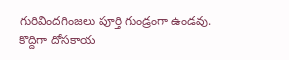గురివిందగింజలు పూర్తి గుండ్రంగా ఉండవు. కొద్దిగా దోసకాయ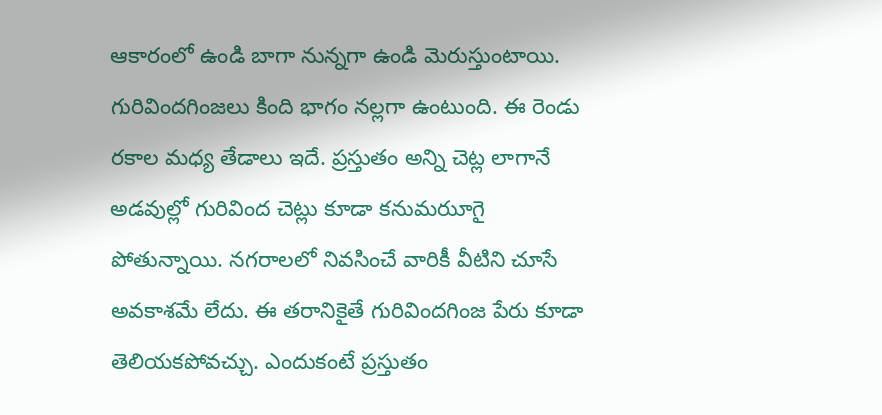ఆకారంలో ఉండి బాగా నున్నగా ఉండి మెరుస్తుంటాయి. గురివిందగింజలు కింది భాగం నల్లగా ఉంటుంది. ఈ రెండు రకాల మధ్య తేడాలు ఇదే. ప్రస్తుతం అన్ని చెట్ల లాగానే అడవుల్లో గురివింద చెట్లు కూడా కనుమరుూగై పోతున్నాయి. నగరాలలో నివసించే వారికీ వీటిని చూసే అవకాశమే లేదు. ఈ తరానికైతే గురివిందగింజ పేరు కూడా తెలియకపోవచ్చు. ఎందుకంటే ప్రస్తుతం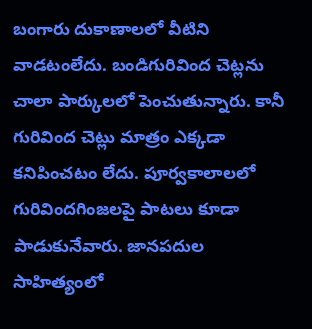బంగారు దుకాణాలలో వీటిని వాడటంలేదు. బండిగురివింద చెట్లను చాలా పార్కులలో పెంచుతున్నారు. కానీ గురివింద చెట్లు మాత్రం ఎక్కడా కనిపించటం లేదు. పూర్వకాలాలలో గురివిందగింజలపై పాటలు కూడా పాడుకునేవారు. జానపదుల సాహిత్యంలో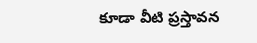కూడా వీటి ప్రస్తావన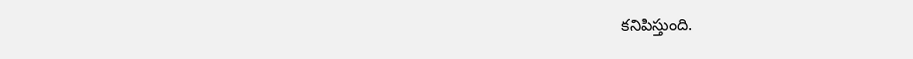కనిపిస్తుంది.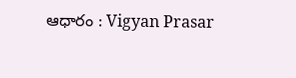ఆధారం : Vigyan Prasar